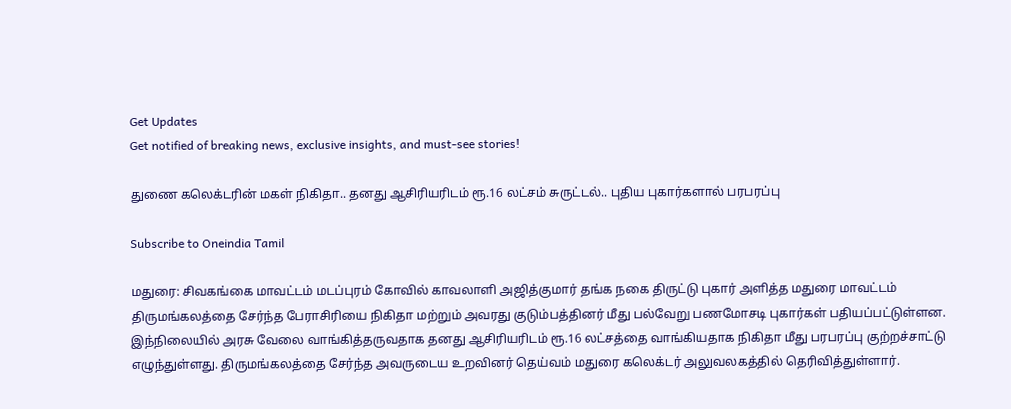Get Updates
Get notified of breaking news, exclusive insights, and must-see stories!

துணை கலெக்டரின் மகள் நிகிதா.. தனது ஆசிரியரிடம் ரூ.16 லட்சம் சுருட்டல்.. புதிய புகார்களால் பரபரப்பு

Subscribe to Oneindia Tamil

மதுரை: சிவகங்கை மாவட்டம் மடப்புரம் கோவில் காவலாளி அஜித்குமார் தங்க நகை திருட்டு புகார் அளித்த மதுரை மாவட்டம் திருமங்கலத்தை சேர்ந்த பேராசிரியை நிகிதா மற்றும் அவரது குடும்பத்தினர் மீது பல்வேறு பணமோசடி புகார்கள் பதியப்பட்டுள்ளன. இந்நிலையில் அரசு வேலை வாங்கித்தருவதாக தனது ஆசிரியரிடம் ரூ.16 லட்சத்தை வாங்கியதாக நிகிதா மீது பரபரப்பு குற்றச்சாட்டு எழுந்துள்ளது. திருமங்கலத்தை சேர்ந்த அவருடைய உறவினர் தெய்வம் மதுரை கலெக்டர் அலுவலகத்தில் தெரிவித்துள்ளார்.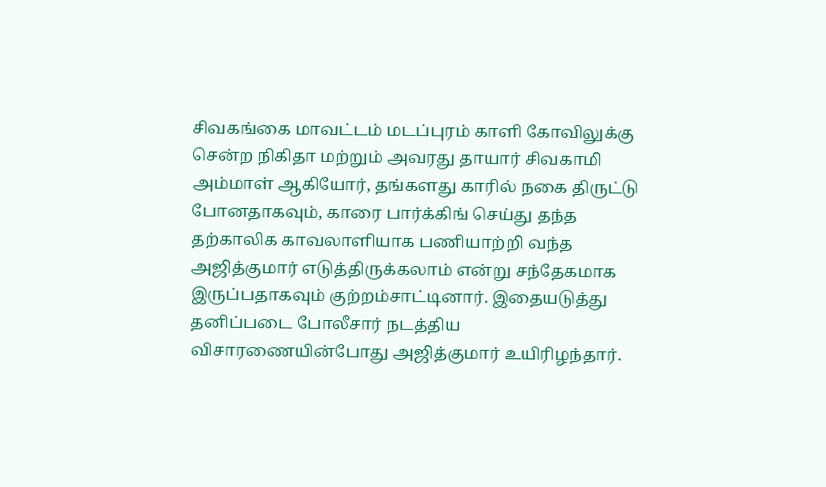சிவகங்கை மாவட்டம் மடப்புரம் காளி கோவிலுக்கு சென்ற நிகிதா மற்றும் அவரது தாயார் சிவகாமி அம்மாள் ஆகியோர், தங்களது காரில் நகை திருட்டு போனதாகவும், காரை பார்க்கிங் செய்து தந்த தற்காலிக காவலாளியாக பணியாற்றி வந்த அஜித்குமார் எடுத்திருக்கலாம் என்று சந்தேகமாக இருப்பதாகவும் குற்றம்சாட்டினார். இதையடுத்து தனிப்படை போலீசார் நடத்திய விசாரணையின்போது அஜித்குமார் உயிரிழந்தார்.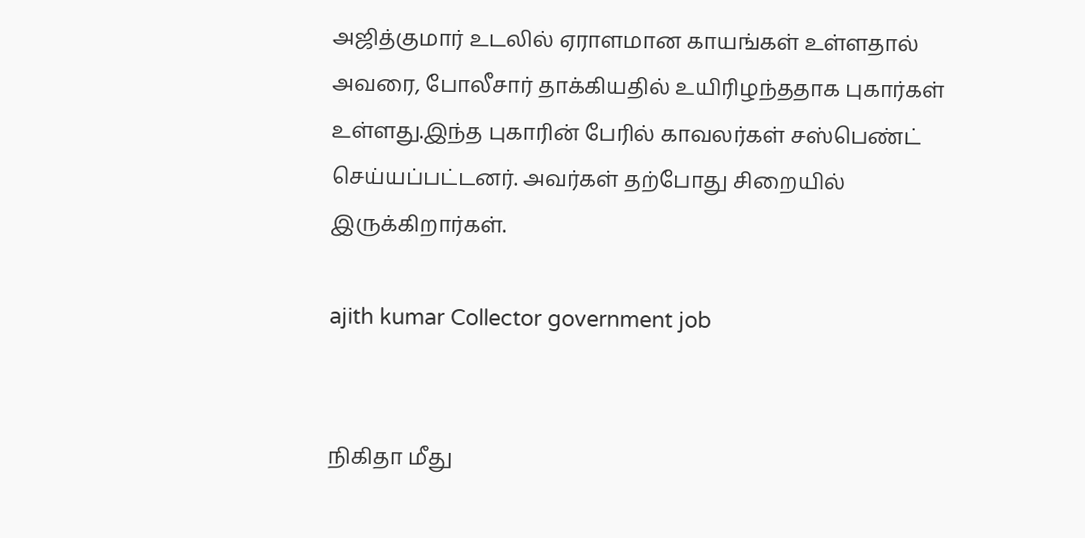அஜித்குமார் உடலில் ஏராளமான காயங்கள் உள்ளதால் அவரை, போலீசார் தாக்கியதில் உயிரிழந்ததாக புகார்கள் உள்ளது.இந்த புகாரின் பேரில் காவலர்கள் சஸ்பெண்ட் செய்யப்பட்டனர். அவர்கள் தற்போது சிறையில் இருக்கிறார்கள்.

ajith kumar Collector government job


நிகிதா மீது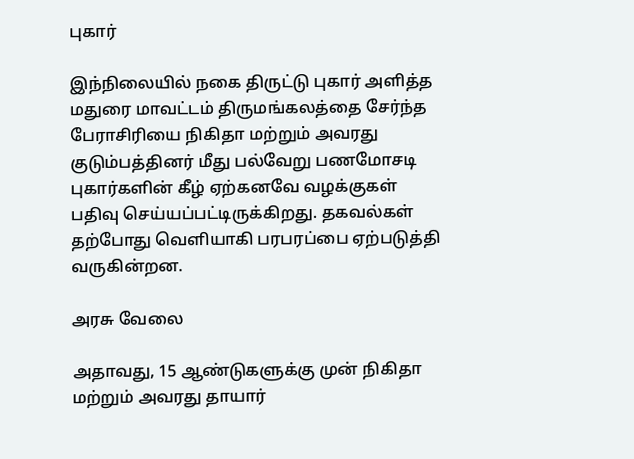புகார்

இந்நிலையில் நகை திருட்டு புகார் அளித்த மதுரை மாவட்டம் திருமங்கலத்தை சேர்ந்த பேராசிரியை நிகிதா மற்றும் அவரது குடும்பத்தினர் மீது பல்வேறு பணமோசடி புகார்களின் கீழ் ஏற்கனவே வழக்குகள் பதிவு செய்யப்பட்டிருக்கிறது. தகவல்கள் தற்போது வெளியாகி பரபரப்பை ஏற்படுத்தி வருகின்றன.

அரசு வேலை

அதாவது, 15 ஆண்டுகளுக்கு முன் நிகிதா மற்றும் அவரது தாயார்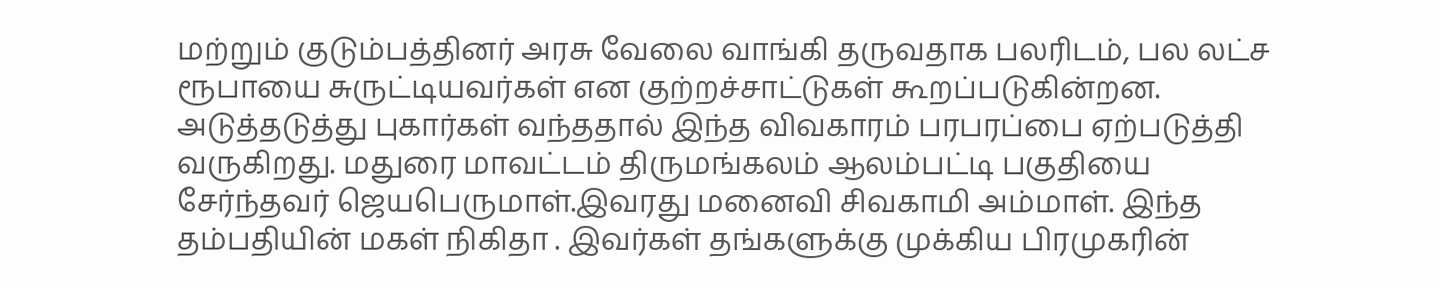மற்றும் குடும்பத்தினர் அரசு வேலை வாங்கி தருவதாக பலரிடம், பல லட்ச ரூபாயை சுருட்டியவர்கள் என குற்றச்சாட்டுகள் கூறப்படுகின்றன. அடுத்தடுத்து புகார்கள் வந்ததால் இந்த விவகாரம் பரபரப்பை ஏற்படுத்தி வருகிறது. மதுரை மாவட்டம் திருமங்கலம் ஆலம்பட்டி பகுதியை சேர்ந்தவர் ஜெயபெருமாள்.இவரது மனைவி சிவகாமி அம்மாள். இந்த தம்பதியின் மகள் நிகிதா . இவர்கள் தங்களுக்கு முக்கிய பிரமுகரின்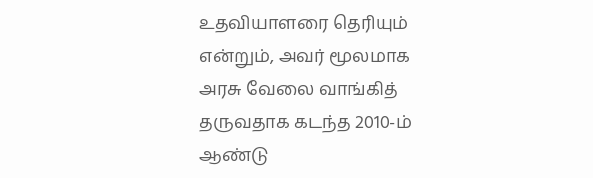உதவியாளரை தெரியும் என்றும், அவர் மூலமாக அரசு வேலை வாங்கித் தருவதாக கடந்த 2010-ம் ஆண்டு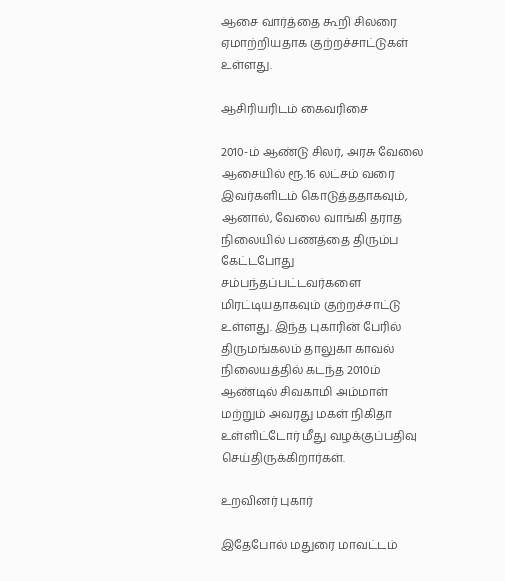ஆசை வார்த்தை கூறி சிலரை ஏமாற்றியதாக குற்றச்சாட்டுகள் உள்ளது.

ஆசிரியரிடம் கைவரிசை

2010-ம் ஆண்டு சிலர், அரசு வேலை ஆசையில் ரூ.16 லட்சம் வரை இவர்களிடம் கொடுத்ததாகவும், ஆனால், வேலை வாங்கி தராத நிலையில் பணத்தை திரும்ப கேட்டபோது சம்பந்தப்பட்டவர்களை மிரட்டியதாகவும் குற்றச்சாட்டு உள்ளது. இந்த புகாரின் பேரில் திருமங்கலம் தாலுகா காவல் நிலையத்தில் கடந்த 2010ம் ஆண்டில் சிவகாமி அம்மாள் மற்றும் அவரது மகள் நிகிதா உள்ளிட்டோர் மீது வழக்குப்பதிவு செய்திருக்கிறார்கள்.

உறவினர் புகார்

இதேபோல் மதுரை மாவட்டம்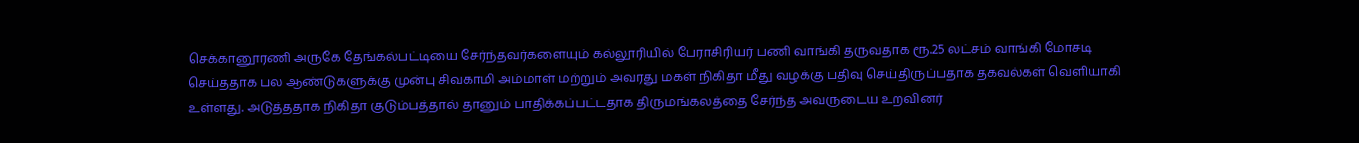செக்கானூரணி அருகே தேங்கல்பட்டியை சேர்ந்தவர்களையும் கல்லூரியில் பேராசிரியர் பணி வாங்கி தருவதாக ரூ.25 லட்சம் வாங்கி மோசடி செய்ததாக பல ஆண்டுகளுக்கு முன்பு சிவகாமி அம்மாள் மற்றும் அவரது மகள் நிகிதா மீது வழக்கு பதிவு செய்திருப்பதாக தகவல்கள் வெளியாகி உள்ளது. அடுத்ததாக நிகிதா குடும்பத்தால் தானும் பாதிக்கப்பட்டதாக திருமங்கலத்தை சேர்ந்த அவருடைய உறவினர்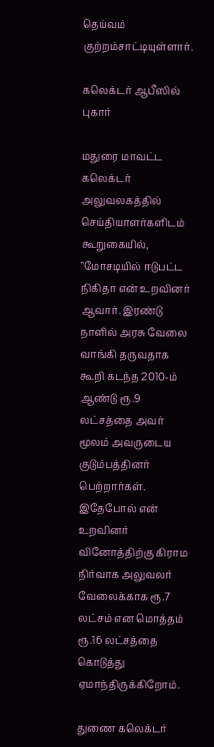தெய்வம் குற்றம்சாட்டியுள்ளார்.

கலெக்டர் ஆபீஸில் புகார்

மதுரை மாவட்ட கலெக்டர் அலுவலகத்தில் செய்தியாளர்களிடம் கூறுகையில், "மோசடியில் ஈடுபட்ட நிகிதா என் உறவினர் ஆவார். இரண்டு நாளில் அரசு வேலை வாங்கி தருவதாக கூறி கடந்த 2010-ம் ஆண்டு ரூ.9 லட்சத்தை அவர் மூலம் அவருடைய குடும்பத்தினர் பெற்றார்கள். இதேபோல் என் உறவினர் வினோத்திற்கு கிராம நிர்வாக அலுவலர் வேலைக்காக ரூ.7 லட்சம் என மொத்தம் ரூ.16 லட்சத்தை கொடுத்து ஏமாந்திருக்கிறோம்.

துணை கலெக்டர்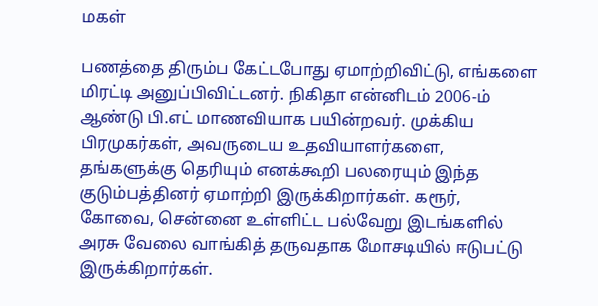மகள்

பணத்தை திரும்ப கேட்டபோது ஏமாற்றிவிட்டு, எங்களை மிரட்டி அனுப்பிவிட்டனர். நிகிதா என்னிடம் 2006-ம் ஆண்டு பி.எட் மாணவியாக பயின்றவர். முக்கிய பிரமுகர்கள், அவருடைய உதவியாளர்களை, தங்களுக்கு தெரியும் எனக்கூறி பலரையும் இந்த குடும்பத்தினர் ஏமாற்றி இருக்கிறார்கள். கரூர், கோவை, சென்னை உள்ளிட்ட பல்வேறு இடங்களில் அரசு வேலை வாங்கித் தருவதாக மோசடியில் ஈடுபட்டு இருக்கிறார்கள்.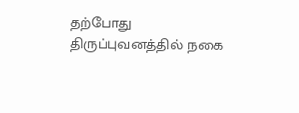தற்போது திருப்புவனத்தில் நகை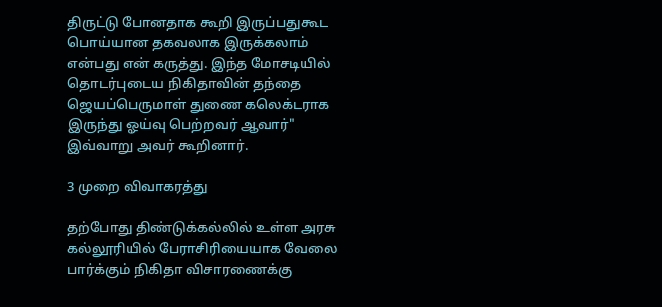திருட்டு போனதாக கூறி இருப்பதுகூட பொய்யான தகவலாக இருக்கலாம் என்பது என் கருத்து. இந்த மோசடியில் தொடர்புடைய நிகிதாவின் தந்தை ஜெயப்பெருமாள் துணை கலெக்டராக இருந்து ஓய்வு பெற்றவர் ஆவார்" இவ்வாறு அவர் கூறினார்.

3 முறை விவாகரத்து

தற்போது திண்டுக்கல்லில் உள்ள அரசு கல்லூரியில் பேராசிரியையாக வேலை பார்க்கும் நிகிதா விசாரணைக்கு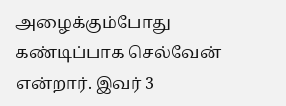அழைக்கும்போது கண்டிப்பாக செல்வேன் என்றார். இவர் 3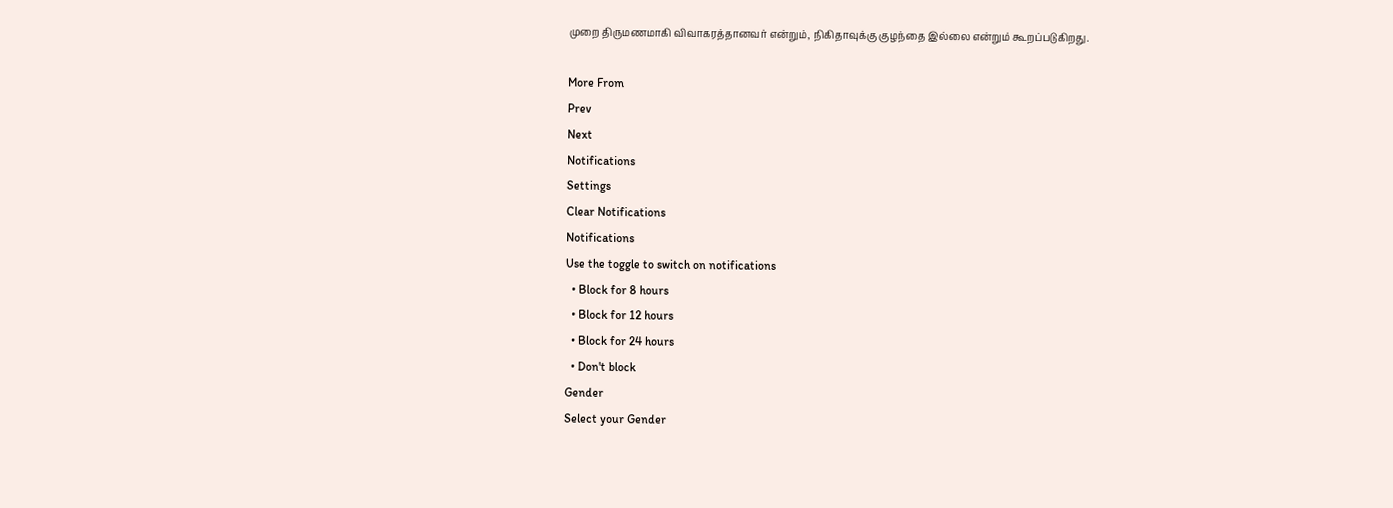முறை திருமணமாகி விவாகரத்தானவர் என்றும், நிகிதாவுக்கு குழந்தை இல்லை என்றும் கூறப்படுகிறது.

More From
Prev
Next
Notifications
Settings
Clear Notifications
Notifications
Use the toggle to switch on notifications
  • Block for 8 hours
  • Block for 12 hours
  • Block for 24 hours
  • Don't block
Gender
Select your Gender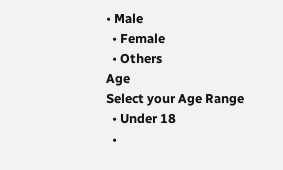• Male
  • Female
  • Others
Age
Select your Age Range
  • Under 18
  •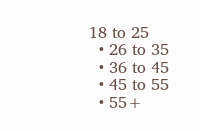18 to 25
  • 26 to 35
  • 36 to 45
  • 45 to 55
  • 55+